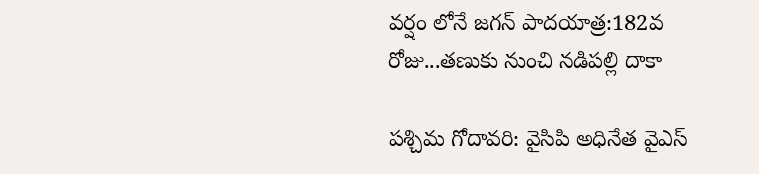వర్షం లోనే జగన్‌ పాదయాత్ర:182వ రోజు...తణుకు నుంచి నడిపల్లి దాకా

పశ్చిమ గోదావరి: వైసిపి అధినేత వైఎస్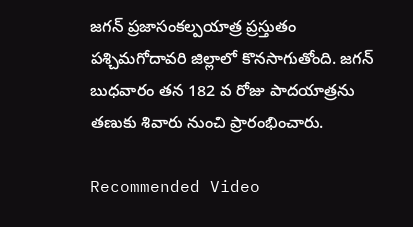జగన్ ప్రజాసంకల్పయాత్ర ప్రస్తుతం పశ్చిమగోదావరి జిల్లాలో కొనసాగుతోంది. జగన్‌ బుధవారం తన 182 వ రోజు పాదయాత్రను తణుకు శివారు నుంచి ప్రారంభించారు.

Recommended Video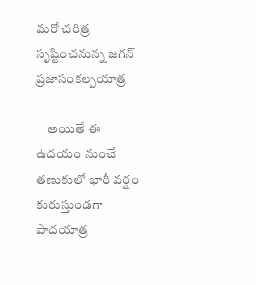మరో చరిత్ర సృష్టించనున్న జగన్ ప్రజాసంకల్పయాత్ర

    అయితే ఈ ఉదయం నుంచే తణుకులో భారీ వర్షం కురుస్తుండగా పాదయాత్ర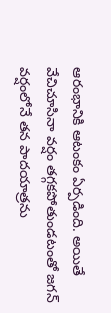ఆరంభానికి ఆటంకం ఏర్పడింది. అయితే వేచిచూసినా వర్షం తగ్గకపోతుండటంతో జగన్ వర్షంలోనే తన పాదయాత్రను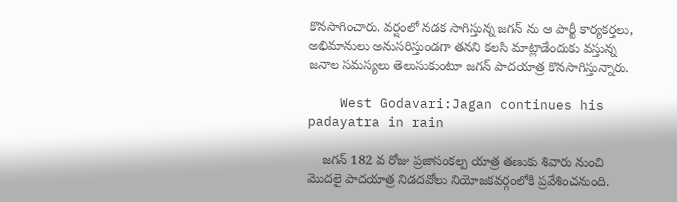కొనసాగించారు. వర్షంలో నడక సాగిస్తున్న జగన్ ను ఆ పార్టీ కార్యకర్తలు, అభిమానులు అనుసరిస్తుండగా తనని కలసి మాట్లాడేందుకు వస్తున్న జనాల సమస్యలు తెలుసుకుంటూ జగన్ పాదయాత్ర కొనసాగిస్తున్నారు.

    West Godavari:Jagan continues his padayatra in rain

    జగన్ 182 వ రోజు ప్రజాసంకల్ప యాత్ర తణుకు శివారు నుంచి మొదలై పాదయాత్ర నిడదవోలు నియోజకవర్గంలోకి ప్రవేశించనుంది.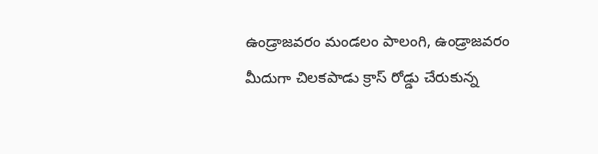ఉండ్రాజవరం మండలం పాలంగి, ఉండ్రాజవరం మీదుగా చిలకపాడు క్రాస్‌ రోడ్డు చేరుకున్న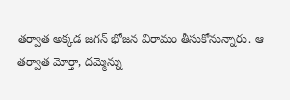తర్వాత అక్కడ జగన్‌ భోజన విరామం తీసుకోనున్నారు. ఆ తర్వాత మోర్తా, దమ్మెన్ను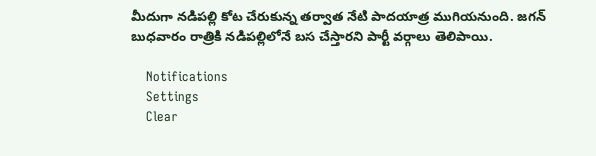మీదుగా నడిపల్లి కోట చేరుకున్న తర్వాత నేటి పాదయాత్ర ముగియనుంది. జగన్ బుధవారం రాత్రికి నడిపల్లిలోనే బస చేస్తారని పార్టీ వర్గాలు తెలిపాయి.

    Notifications
    Settings
    Clear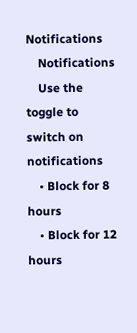Notifications
    Notifications
    Use the toggle to switch on notifications
    • Block for 8 hours
    • Block for 12 hours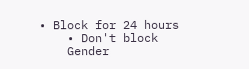• Block for 24 hours
    • Don't block
    Gender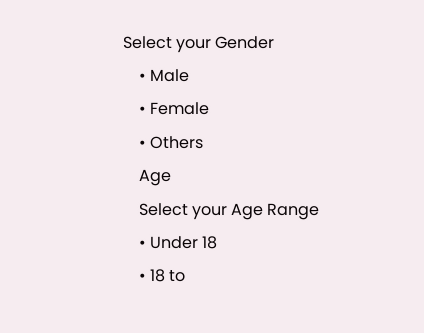Select your Gender
    • Male
    • Female
    • Others
    Age
    Select your Age Range
    • Under 18
    • 18 to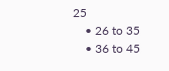25
    • 26 to 35
    • 36 to 45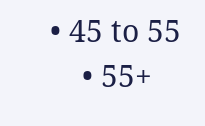• 45 to 55
    • 55+